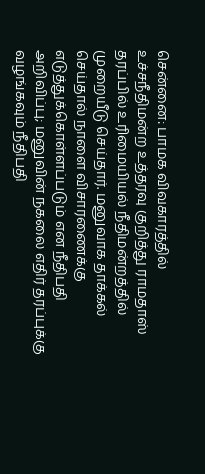சென்னை: பாமக விவகாரத்தில் உச்சநீதிமன்ற உத்தரவு குறித்து ராமதாஸ் தரப்பில் உரிமையியல் நீதிமன்றத்தில் முறையீடு செய்தார். மனுவாக தாக்கல் செய்தால் நாளை விசாரணைக்கு எடுத்துக்கொள்ளப்படும் என நீதிபதி அறிவிப்பு; மனுவின் நகலை எதிர் தரப்புக்கு வழங்கவும் நீதிபதி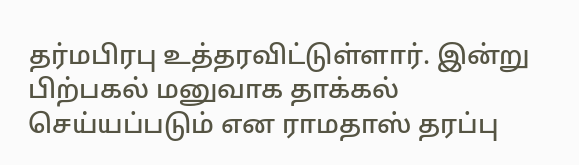தர்மபிரபு உத்தரவிட்டுள்ளார். இன்று பிற்பகல் மனுவாக தாக்கல் செய்யப்படும் என ராமதாஸ் தரப்பு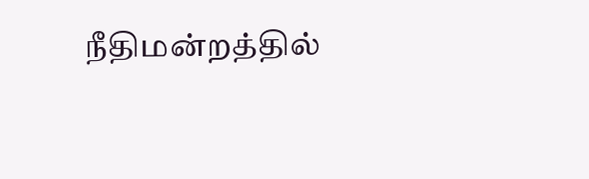நீதிமன்றத்தில்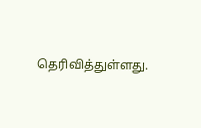தெரிவித்துள்ளது.